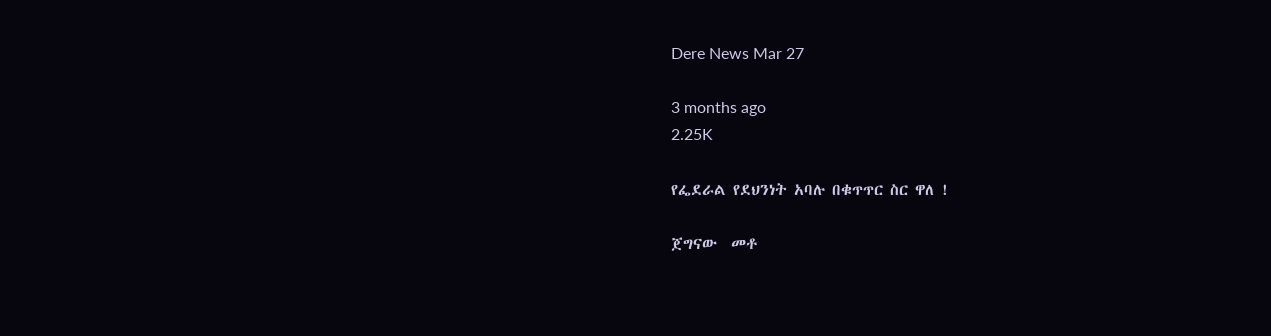Dere News Mar 27

3 months ago
2.25K

የፌደራል የደህንነት አባሉ በቁጥጥር ስር ዋለ !

ጀግናው  መቶ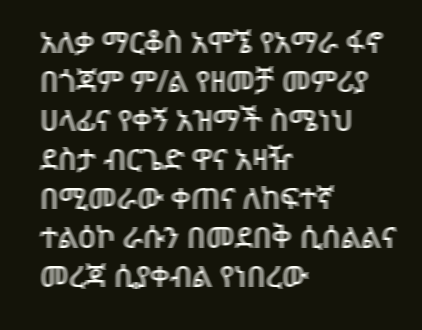አለቃ ማርቆስ አሞኜ የአማራ ፋኖ በጎጃም ም/ል የዘመቻ መምሪያ ሀላፊና የቀኝ አዝማች ስሜነህ ደስታ ብርጌድ ዋና አዛዥ በሚመራው ቀጠና ለከፍተኛ ተልዕኮ ራሱን በመደበቅ ሲሰልልና መረጃ ሲያቀብል የነበረው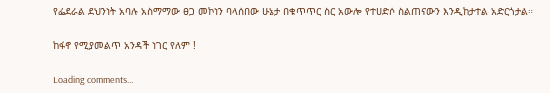የፌደራል ደህንነት አባሉ አስማማው ፀጋ መኮነን ባላሰበው ሁኔታ በቁጥጥር ስር አውሎ የተሀድሶ ስልጠናውን እንዲከታተል አድርጎታል።

ከፋኖ የሚያመልጥ አንዳች ነገር የለም !

Loading comments...